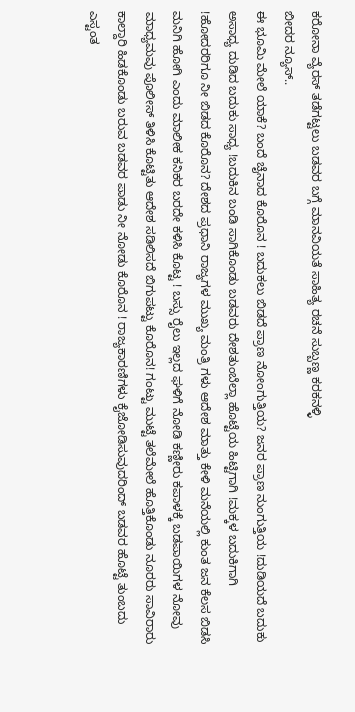ಕರೋನಾ ವ್ಯೆರಸ್ ತಡೆಗಟ್ಟಲು ಬಡವರ ಬಗ್ಗೆ ಮಾನವಿಯತೆ ಸಾಹಿತ್ಯ ರಚನೆ ಸುಬ್ಬಣ್ಣ ಕರಕನಳ್ಳಿ
ಬೀದರ ನ್ಯೂಸ್..
ಈ ಭೂಮಿ ಮೇಲೆ ಯಾಕೆ? ಬಂದೆ ಚೈನಾದ ಕೊರೊನ ! ಬದುಕಲು ಬಿಡದೆ ಪ್ರಾಣ ನೋಂಗುತ್ತಿಯ? ಜನರ ಪ್ರಾಣ ನುಂಗುತ್ತಿಯ !ದುಡಿಯದೆ ಬದುಕು ಅಸಾಧ್ಯ ದುಡಿದ ಬದುಕು ಸಾಧ್ಯ !ಬದುಕಿನ ಬಂಡಿ ಸಾಗಿಕೊಂಡು ಬಡವರು ದೇಶತುಂಬೆಲ್ಲಾ ಹೊಟ್ಟೆಯ ಹಿಟ್ಟಿಗಾಗಿ !ಮಕ್ಕಳ ಬದುಕಿಗಾಗಿ !ಹೋದರರಿಗೂ ನೀ ಬಿಡದ ಕೊರೊನ? ದೇಶದ ಪ್ರಧಾನಿ ರಾಜ್ಯಗಳ ಮುಖ್ಯ ಮಂತ್ರಿ ಗಳು ಆದೇಶ ಮಾತ್ತು ಕೇಳಿ ಮನೆಯಲ್ಲಿ ಕುಂತ ಜನ ಕೆಲಸ ಬಿಡಸಿ ಮನಿಗಿ ಹೋಗಿ ಎಂದು ಮಾಲೀಕ ಕನಿಕರ ಬರದೇ ಕಳಿಸಿ ಕೊಟ್ಟ ! ಬಸ್ಸು ರೈಲು ಇಲ್ಲದ ಘಳಿಗೆ ನೋಡಿ ಕಣ್ಣೀರು ಕಪಾಳಕ್ಕೆ ಬಡಪಾಯಿಗಳ ನೋವು ಮಾಧ್ಯಮವು ಪೊಲೀಸ್ ತಿಳಿಸಿ ಕೊಟ್ಟಿತು ಆದೇಶ ಸಡಿಲಿಸದೆ ಬಿಗುಪಟ್ಟು ಕೊರೊನ! ಗಂಟ್ಟು ಮುಟ್ಟೆ ತಲೆಮೇಲೆ ಹೊತ್ತಿಕೊಂಡು ನೂರರು ಸಾವಿರಾರು ಕಾಲ್ದಾರಿ ಹಿಡಕೊಂಡು ಬರುವ ಬಡವರ ಪಾಡು ನೀ ನೋಡು ಕೊರೊನ ! ರಾಜ್ಯಕಾರಣಿಗಳು ಕೈಜೋಡಿಸುವುದರಿಂದ್ ಬಡವರ ಹೊಟ್ಟೆ ತುಂಬದು ಎಸ್ಟಂತ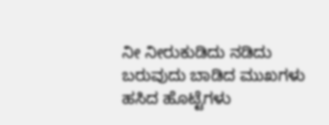ನೀ ನೀರುಕುಡಿದು ನಡಿದು ಬರುವುದು ಬಾಡಿದ ಮುಖಗಳು ಹಸಿದ ಹೊಟ್ಟೆಗಳು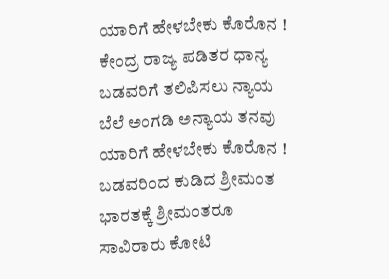ಯಾರಿಗೆ ಹೇಳಬೇಕು ಕೊರೊನ ! ಕೇಂದ್ರ ರಾಜ್ಯ ಪಡಿತರ ಧಾನ್ಯ ಬಡವರಿಗೆ ತಲಿಪಿಸಲು ನ್ಯಾಯ ಬೆಲೆ ಅಂಗಡಿ ಅನ್ಯಾಯ ತನವು ಯಾರಿಗೆ ಹೇಳಬೇಕು ಕೊರೊನ ! ಬಡವರಿಂದ ಕುಡಿದ ಶ್ರೀಮಂತ ಭಾರತಕ್ಕೆ ಶ್ರೀಮಂತರೂ ಸಾವಿರಾರು ಕೋಟಿ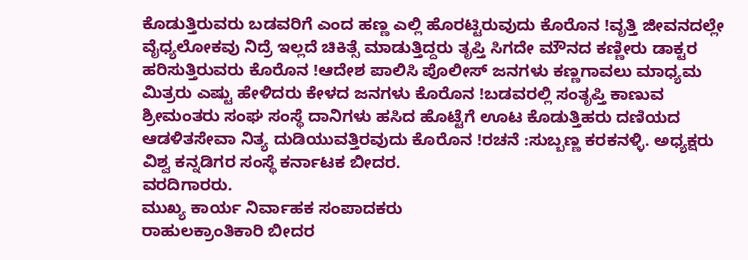ಕೊಡುತ್ತಿರುವರು ಬಡವರಿಗೆ ಎಂದ ಹಣ್ಣ ಎಲ್ಲಿ ಹೊರಟ್ಟಿರುವುದು ಕೊರೊನ !ವೃತ್ತಿ ಜೀವನದಲ್ಲೇ ವೈಧ್ಯಲೋಕವು ನಿದ್ರೆ ಇಲ್ಲದೆ ಚಿಕಿತ್ಸೆ ಮಾಡುತ್ತಿದ್ದರು ತೃಪ್ತಿ ಸಿಗದೇ ಮೌನದ ಕಣ್ಣೀರು ಡಾಕ್ಟರ ಹರಿಸುತ್ತಿರುವರು ಕೊರೊನ !ಆದೇಶ ಪಾಲಿಸಿ ಪೊಲೀಸ್ ಜನಗಳು ಕಣ್ಣಗಾವಲು ಮಾಧ್ಯಮ ಮಿತ್ರರು ಎಷ್ಟು ಹೇಳಿದರು ಕೇಳದ ಜನಗಳು ಕೊರೊನ !ಬಡವರಲ್ಲಿ ಸಂತೃಪ್ತಿ ಕಾಣುವ ಶ್ರೀಮಂತರು ಸಂಘ ಸಂಸ್ಥೆ ದಾನಿಗಳು ಹಸಿದ ಹೊಟ್ಟೆಗೆ ಊಟ ಕೊಡುತ್ತಿಹರು ದಣಿಯದ ಆಡಳಿತಸೇವಾ ನಿತ್ಯ ದುಡಿಯುವತ್ತಿರವುದು ಕೊರೊನ !ರಚನೆ :ಸುಬ್ಬಣ್ಣ ಕರಕನಳ್ಳಿ. ಅಧ್ಯಕ್ಷರು ವಿಶ್ವ ಕನ್ನಡಿಗರ ಸಂಸ್ಥೆ ಕರ್ನಾಟಕ ಬೀದರ.
ವರದಿಗಾರರು.
ಮುಖ್ಯ ಕಾರ್ಯ ನಿರ್ವಾಹಕ ಸಂಪಾದಕರು
ರಾಹುಲಕ್ರಾಂತಿಕಾರಿ ಬೀದರ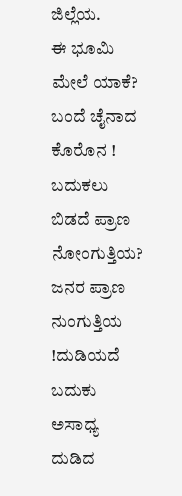ಜಿಲ್ಲೆಯ.
ಈ ಭೂಮಿ ಮೇಲೆ ಯಾಕೆ? ಬಂದೆ ಚೈನಾದ ಕೊರೊನ ! ಬದುಕಲು ಬಿಡದೆ ಪ್ರಾಣ ನೋಂಗುತ್ತಿಯ? ಜನರ ಪ್ರಾಣ ನುಂಗುತ್ತಿಯ !ದುಡಿಯದೆ ಬದುಕು ಅಸಾಧ್ಯ ದುಡಿದ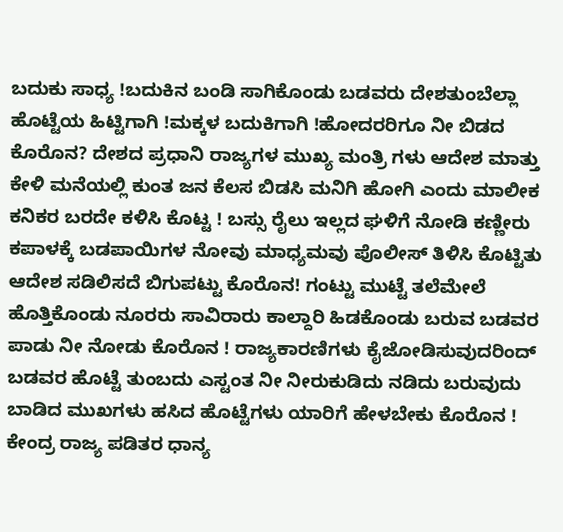ಬದುಕು ಸಾಧ್ಯ !ಬದುಕಿನ ಬಂಡಿ ಸಾಗಿಕೊಂಡು ಬಡವರು ದೇಶತುಂಬೆಲ್ಲಾ ಹೊಟ್ಟೆಯ ಹಿಟ್ಟಿಗಾಗಿ !ಮಕ್ಕಳ ಬದುಕಿಗಾಗಿ !ಹೋದರರಿಗೂ ನೀ ಬಿಡದ ಕೊರೊನ? ದೇಶದ ಪ್ರಧಾನಿ ರಾಜ್ಯಗಳ ಮುಖ್ಯ ಮಂತ್ರಿ ಗಳು ಆದೇಶ ಮಾತ್ತು ಕೇಳಿ ಮನೆಯಲ್ಲಿ ಕುಂತ ಜನ ಕೆಲಸ ಬಿಡಸಿ ಮನಿಗಿ ಹೋಗಿ ಎಂದು ಮಾಲೀಕ ಕನಿಕರ ಬರದೇ ಕಳಿಸಿ ಕೊಟ್ಟ ! ಬಸ್ಸು ರೈಲು ಇಲ್ಲದ ಘಳಿಗೆ ನೋಡಿ ಕಣ್ಣೀರು ಕಪಾಳಕ್ಕೆ ಬಡಪಾಯಿಗಳ ನೋವು ಮಾಧ್ಯಮವು ಪೊಲೀಸ್ ತಿಳಿಸಿ ಕೊಟ್ಟಿತು ಆದೇಶ ಸಡಿಲಿಸದೆ ಬಿಗುಪಟ್ಟು ಕೊರೊನ! ಗಂಟ್ಟು ಮುಟ್ಟೆ ತಲೆಮೇಲೆ ಹೊತ್ತಿಕೊಂಡು ನೂರರು ಸಾವಿರಾರು ಕಾಲ್ದಾರಿ ಹಿಡಕೊಂಡು ಬರುವ ಬಡವರ ಪಾಡು ನೀ ನೋಡು ಕೊರೊನ ! ರಾಜ್ಯಕಾರಣಿಗಳು ಕೈಜೋಡಿಸುವುದರಿಂದ್ ಬಡವರ ಹೊಟ್ಟೆ ತುಂಬದು ಎಸ್ಟಂತ ನೀ ನೀರುಕುಡಿದು ನಡಿದು ಬರುವುದು ಬಾಡಿದ ಮುಖಗಳು ಹಸಿದ ಹೊಟ್ಟೆಗಳು ಯಾರಿಗೆ ಹೇಳಬೇಕು ಕೊರೊನ ! ಕೇಂದ್ರ ರಾಜ್ಯ ಪಡಿತರ ಧಾನ್ಯ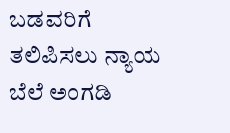ಬಡವರಿಗೆ ತಲಿಪಿಸಲು ನ್ಯಾಯ ಬೆಲೆ ಅಂಗಡಿ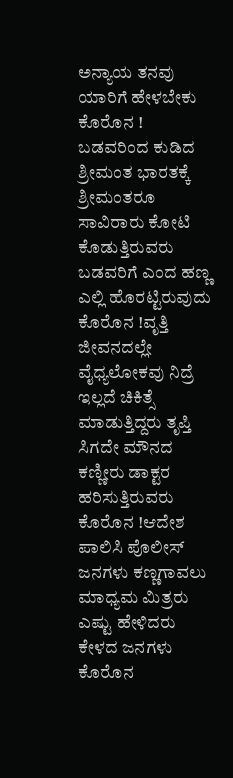ಅನ್ಯಾಯ ತನವು ಯಾರಿಗೆ ಹೇಳಬೇಕು ಕೊರೊನ ! ಬಡವರಿಂದ ಕುಡಿದ ಶ್ರೀಮಂತ ಭಾರತಕ್ಕೆ ಶ್ರೀಮಂತರೂ ಸಾವಿರಾರು ಕೋಟಿ ಕೊಡುತ್ತಿರುವರು ಬಡವರಿಗೆ ಎಂದ ಹಣ್ಣ ಎಲ್ಲಿ ಹೊರಟ್ಟಿರುವುದು ಕೊರೊನ !ವೃತ್ತಿ ಜೀವನದಲ್ಲೇ ವೈಧ್ಯಲೋಕವು ನಿದ್ರೆ ಇಲ್ಲದೆ ಚಿಕಿತ್ಸೆ ಮಾಡುತ್ತಿದ್ದರು ತೃಪ್ತಿ ಸಿಗದೇ ಮೌನದ ಕಣ್ಣೀರು ಡಾಕ್ಟರ ಹರಿಸುತ್ತಿರುವರು ಕೊರೊನ !ಆದೇಶ ಪಾಲಿಸಿ ಪೊಲೀಸ್ ಜನಗಳು ಕಣ್ಣಗಾವಲು ಮಾಧ್ಯಮ ಮಿತ್ರರು ಎಷ್ಟು ಹೇಳಿದರು ಕೇಳದ ಜನಗಳು ಕೊರೊನ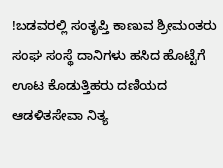!ಬಡವರಲ್ಲಿ ಸಂತೃಪ್ತಿ ಕಾಣುವ ಶ್ರೀಮಂತರು ಸಂಘ ಸಂಸ್ಥೆ ದಾನಿಗಳು ಹಸಿದ ಹೊಟ್ಟೆಗೆ ಊಟ ಕೊಡುತ್ತಿಹರು ದಣಿಯದ ಆಡಳಿತಸೇವಾ ನಿತ್ಯ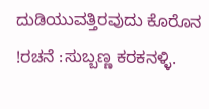ದುಡಿಯುವತ್ತಿರವುದು ಕೊರೊನ !ರಚನೆ :ಸುಬ್ಬಣ್ಣ ಕರಕನಳ್ಳಿ.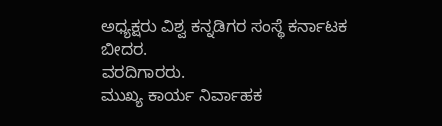ಅಧ್ಯಕ್ಷರು ವಿಶ್ವ ಕನ್ನಡಿಗರ ಸಂಸ್ಥೆ ಕರ್ನಾಟಕ ಬೀದರ.
ವರದಿಗಾರರು.
ಮುಖ್ಯ ಕಾರ್ಯ ನಿರ್ವಾಹಕ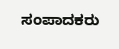ಸಂಪಾದಕರು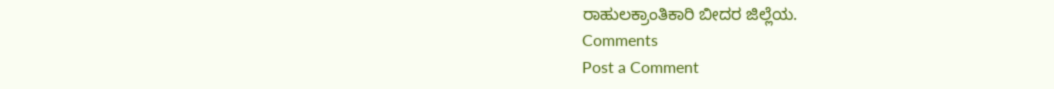ರಾಹುಲಕ್ರಾಂತಿಕಾರಿ ಬೀದರ ಜಿಲ್ಲೆಯ.
Comments
Post a Comment